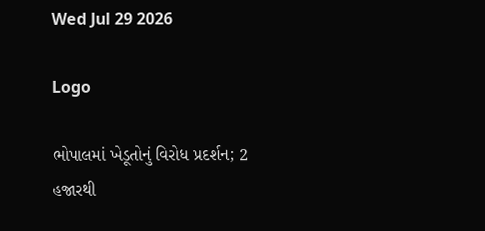Wed Jul 29 2026

Logo

ભોપાલમાં ખેડૂતોનું વિરોધ પ્રદર્શન; 2 હજારથી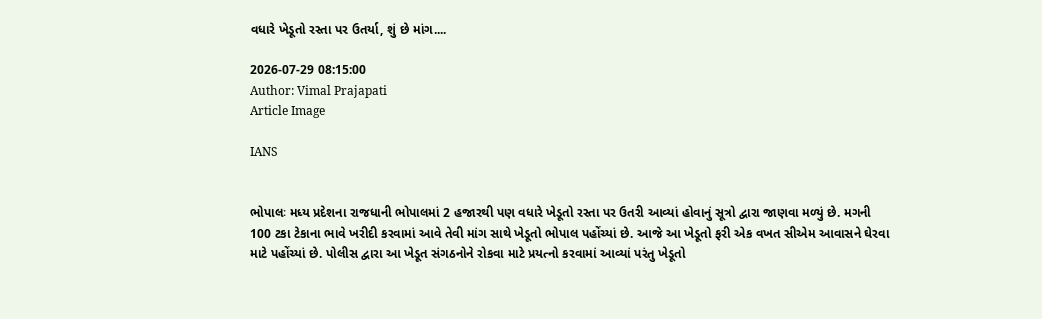વધારે ખેડૂતો રસ્તા પર ઉતર્યા, શું છે માંગ....

2026-07-29 08:15:00
Author: Vimal Prajapati
Article Image

IANS


ભોપાલઃ મધ્ય પ્રદેશના રાજધાની ભોપાલમાં 2 હજારથી પણ વધારે ખેડૂતો રસ્તા પર ઉતરી આવ્યાં હોવાનું સૂત્રો દ્વારા જાણવા મળ્યું છે. મગની 100 ટકા ટેકાના ભાવે ખરીદી કરવામાં આવે તેવી માંગ સાથે ખેડૂતો ભોપાલ પહોંચ્યાં છે. આજે આ ખેડૂતો ફરી એક વખત સીએમ આવાસને ઘેરવા માટે પહોંચ્યાં છે. પોલીસ દ્વારા આ ખેડૂત સંગઠનોને રોકવા માટે પ્રયત્નો કરવામાં આવ્યાં પરંતુ ખેડૂતો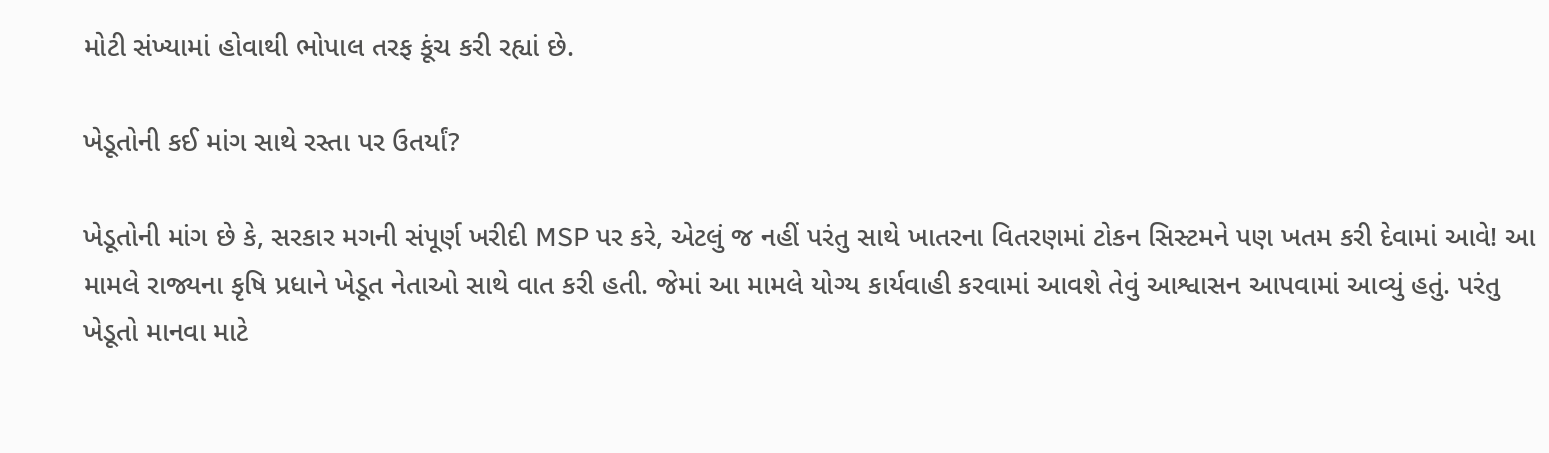મોટી સંખ્યામાં હોવાથી ભોપાલ તરફ કૂંચ કરી રહ્યાં છે.

ખેડૂતોની કઈ માંગ સાથે રસ્તા પર ઉતર્યાં?

ખેડૂતોની માંગ છે કે, સરકાર મગની સંપૂર્ણ ખરીદી MSP પર કરે, એટલું જ નહીં પરંતુ સાથે ખાતરના વિતરણમાં ટોકન સિસ્ટમને પણ ખતમ કરી દેવામાં આવે! આ મામલે રાજ્યના કૃષિ પ્રધાને ખેડૂત નેતાઓ સાથે વાત કરી હતી. જેમાં આ મામલે યોગ્ય કાર્યવાહી કરવામાં આવશે તેવું આશ્વાસન આપવામાં આવ્યું હતું. પરંતુ ખેડૂતો માનવા માટે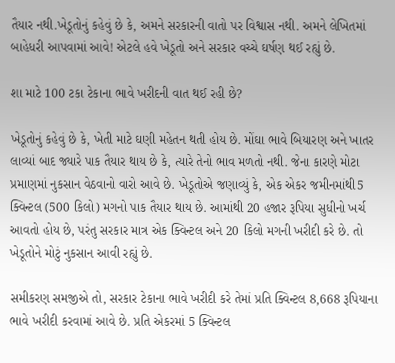તૈયાર નથી.ખેડૂતોનું કહેવું છે કે, અમને સરકારની વાતો પર વિશ્વાસ નથી. અમને લેખિતમાં બાહેધરી આપવામાં આવે! એટલે હવે ખેડૂતો અને સરકાર વચ્ચે ઘર્ષણ થઈ રહ્યું છે.

શા માટે 100 ટકા ટેકાના ભાવે ખરીદની વાત થઈ રહી છે?

ખેડૂતોનું કહેવું છે કે, ખેતી માટે ઘણી મહેતન થતી હોય છે. મોંઘા ભાવે બિયારણ અને ખાતર લાવ્યાં બાદ જ્યારે પાક તૈયાર થાય છે કે, ત્યારે તેનો ભાવ મળતો નથી. જેના કારણે મોટા પ્રમાણમાં નુકસાન વેઠવાનો વારો આવે છે. ખેડૂતોએ જણાવ્યું કે, એક એકર જમીનમાંથી5 ક્વિન્ટલ (500 કિલો) મગનો પાક તૈયાર થાય છે. આમાંથી 20 હજાર રૂપિયા સુધીનો ખર્ચ આવતો હોય છે, પરંતુ સરકાર માત્ર એક ક્વિન્ટલ અને 20 કિલો મગની ખરીદી કરે છે. તો ખેડૂતોને મોટું નુકસાન આવી રહ્યું છે.

સમીકરણ સમજીએ તો, સરકાર ટેકાના ભાવે ખરીદી કરે તેમાં પ્રતિ ક્વિન્ટલ 8,668 રૂપિયાના ભાવે ખરીદી કરવામાં આવે છે. પ્રતિ એકરમાં 5 ક્વિન્ટલ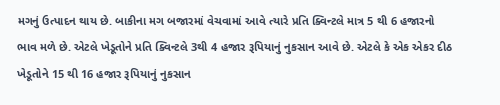મગનું ઉત્પાદન થાય છે. બાકીના મગ બજારમાં વેચવામાં આવે ત્યારે પ્રતિ ક્વિન્ટલે માત્ર 5 થી 6 હજારનો ભાવ મળે છે. એટલે ખેડૂતોને પ્રતિ ક્વિન્ટલે 3થી 4 હજાર રૂપિયાનું નુકસાન આવે છે. એટલે કે એક એકર દીઠ ખેડૂતોને 15 થી 16 હજાર રૂપિયાનું નુકસાન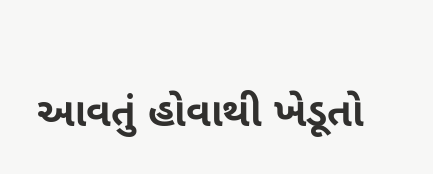આવતું હોવાથી ખેડૂતો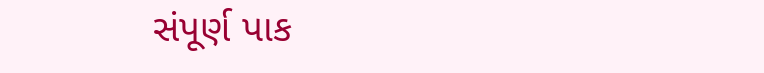સંપૂર્ણ પાક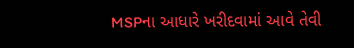MSPના આધારે ખરીદવામાં આવે તેવી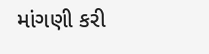માંગણી કરી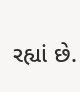રહ્યાં છે.